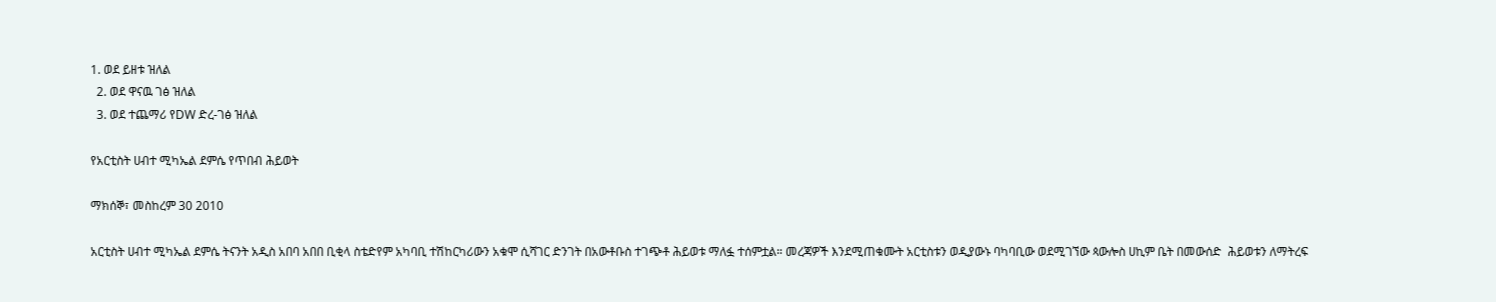1. ወደ ይዘቱ ዝለል
  2. ወደ ዋናዉ ገፅ ዝለል
  3. ወደ ተጨማሪ የDW ድረ-ገፅ ዝለል

የአርቲስት ሀብተ ሚካኤል ደምሴ የጥበብ ሕይወት

ማክሰኞ፣ መስከረም 30 2010

አርቲስት ሀብተ ሚካኤል ደምሴ ትናንት አዲስ አበባ አበበ ቢቂላ ስቴድየም አካባቢ ተሽከርካሪውን አቁሞ ሲሻገር ድንገት በአውቶቡስ ተገጭቶ ሕይወቱ ማለፏ ተሰምቷል። መረጃዎች እንደሚጠቁሙት አርቲስቱን ወዲያውኑ ባካባቢው ወደሚገኘው ጳውሎስ ሀኪም ቤት በመውሰድ  ሕይወቱን ለማትረፍ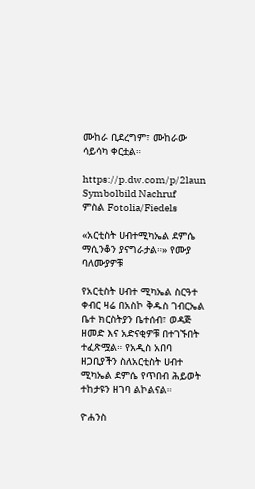ሙከራ ቢደረግም፣ ሙከራው ሳይሳካ ቀርቷል።

https://p.dw.com/p/2laun
Symbolbild Nachruf
ምስል Fotolia/Fiedels

«አርቲስት ሀብተሚካኤል ደምሴ ማሲንቆን ያናግራታል።» የሙያ ባለሙያዎቹ

የአርቲስት ሀብተ ሚካኤል ስርዓተ ቀብር ዛሬ በአስኮ ቅዱስ ገብርኤል ቤተ ክርስትያን ቤተሰብ፣ ወዳጅ ዘመድ እና አድናቂዎቹ በተገኙበት ተፈጽሟል። የአዲስ አበባ ዘጋቢያችን ስለአርቲስት ሀብተ ሚካኤል ደምሴ የጥበብ ሕይወት ተከታዩን ዘገባ ልኮልናል።

ዮሐንስ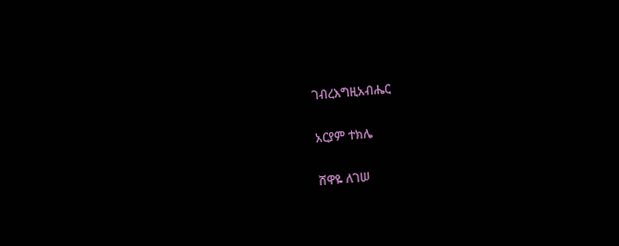ገብረእግዚአብሔር

አርያም ተክሌ

ሸዋዬ ለገሠ